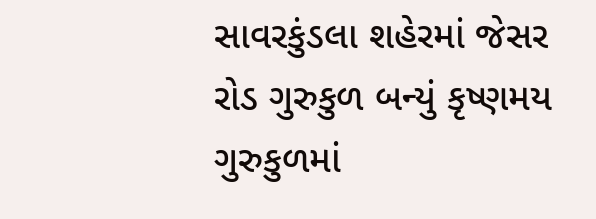સાવરકુંડલા શહેરમાં જેસર રોડ ગુરુકુળ બન્યું કૃષ્ણમય ગુરુકુળમાં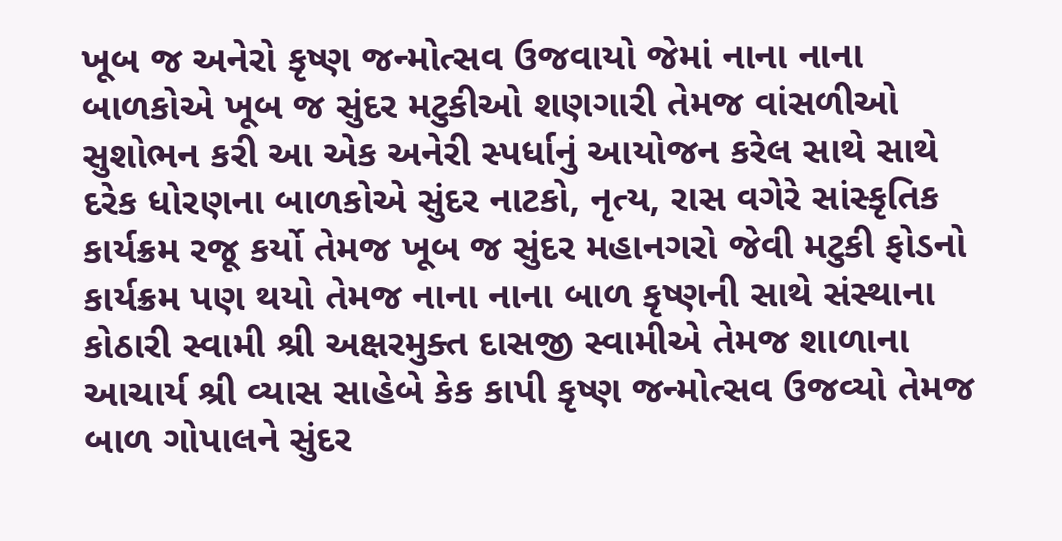ખૂબ જ અનેરો કૃષ્ણ જન્મોત્સવ ઉજવાયો જેમાં નાના નાના બાળકોએ ખૂબ જ સુંદર મટુકીઓ શણગારી તેમજ વાંસળીઓ સુશોભન કરી આ એક અનેરી સ્પર્ધાનું આયોજન કરેલ સાથે સાથે દરેક ધોરણના બાળકોએ સુંદર નાટકો, નૃત્ય, રાસ વગેરે સાંસ્કૃતિક કાર્યક્રમ રજૂ કર્યો તેમજ ખૂબ જ સુંદર મહાનગરો જેવી મટુકી ફોડનો કાર્યક્રમ પણ થયો તેમજ નાના નાના બાળ કૃષ્ણની સાથે સંસ્થાના કોઠારી સ્વામી શ્રી અક્ષરમુક્ત દાસજી સ્વામીએ તેમજ શાળાના આચાર્ય શ્રી વ્યાસ સાહેબે કેક કાપી કૃષ્ણ જન્મોત્સવ ઉજવ્યો તેમજ બાળ ગોપાલને સુંદર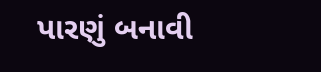પારણું બનાવી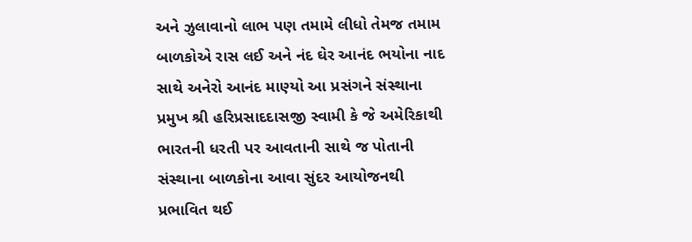અને ઝુલાવાનો લાભ પણ તમામે લીધો તેમજ તમામ બાળકોએ રાસ લઈ અને નંદ ઘેર આનંદ ભયોના નાદ સાથે અનેરો આનંદ માણ્યો આ પ્રસંગને સંસ્થાના પ્રમુખ શ્રી હરિપ્રસાદદાસજી સ્વામી કે જે અમેરિકાથી ભારતની ધરતી પર આવતાની સાથે જ પોતાની સંસ્થાના બાળકોના આવા સુંદર આયોજનથી પ્રભાવિત થઈ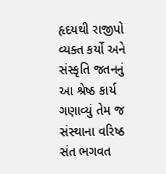હૃદયથી રાજીપો વ્યક્ત કર્યો અને સંસ્કૃતિ જતનનું આ શ્રેષ્ઠ કાર્ય ગણાવ્યું તેમ જ સંસ્થાના વરિષ્ઠ સંત ભગવત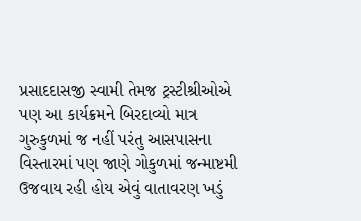પ્રસાદદાસજી સ્વામી તેમજ ટ્રસ્ટીશ્રીઓએ પણ આ કાર્યક્રમને બિરદાવ્યો માત્ર ગુરુકુળમાં જ નહીં પરંતુ આસપાસના વિસ્તારમાં પણ જાણે ગોકુળમાં જન્માષ્ટમી ઉજવાય રહી હોય એવું વાતાવરણ ખડું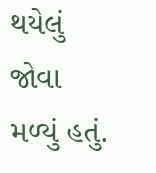થયેલું જોવા મળ્યું હતું.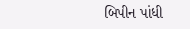બિપીન પાંધી